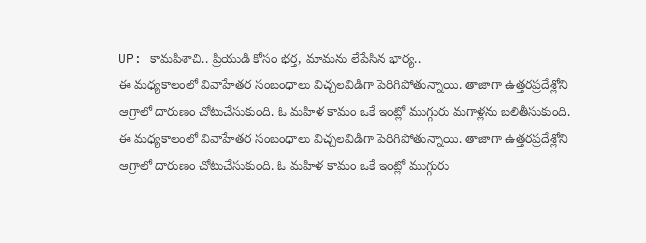UP: కామపిశాచి.. ప్రియుడి కోసం భర్త, మామను లేపేసిన భార్య..
ఈ మధ్యకాలంలో వివాహేతర సంబంధాలు విచ్చలవిడిగా పెరిగిపోతున్నాయి. తాజాగా ఉత్తరప్రదేశ్లోని ఆగ్రాలో దారుణం చోటుచేసుకుంది. ఓ మహిళ కామం ఒకే ఇంట్లో ముగ్గురు మగాళ్లను బలితీసుకుంది.
ఈ మధ్యకాలంలో వివాహేతర సంబంధాలు విచ్చలవిడిగా పెరిగిపోతున్నాయి. తాజాగా ఉత్తరప్రదేశ్లోని ఆగ్రాలో దారుణం చోటుచేసుకుంది. ఓ మహిళ కామం ఒకే ఇంట్లో ముగ్గురు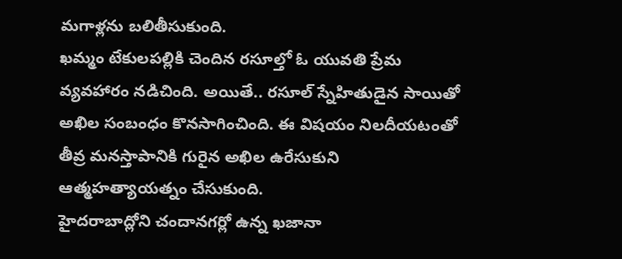మగాళ్లను బలితీసుకుంది.
ఖమ్మం టేకులపల్లికి చెందిన రసూల్తో ఓ యువతి ప్రేమ వ్యవహారం నడిచింది. అయితే.. రసూల్ స్నేహితుడైన సాయితో అఖిల సంబంధం కొనసాగించింది. ఈ విషయం నిలదీయటంతో తీవ్ర మనస్తాపానికి గురైన అఖిల ఉరేసుకుని ఆత్మహత్యాయత్నం చేసుకుంది.
హైదరాబాద్లోని చందానగర్లో ఉన్న ఖజానా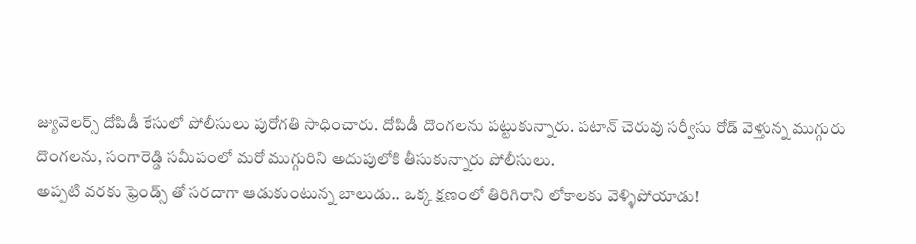జ్యువెలర్స్ దోపిడీ కేసులో పోలీసులు పురోగతి సాధించారు. దోపిడీ దొంగలను పట్టుకున్నారు. పటాన్ చెరువు సర్వీసు రోడ్ వెళ్తున్న ముగ్గురు దొంగలను, సంగారెడ్డి సమీపంలో మరో ముగ్గురిని అదుపులోకి తీసుకున్నారు పోలీసులు.
అప్పటి వరకు ఫ్రెండ్స్ తో సరదాగా ఆడుకుంటున్న బాలుడు.. ఒక్క క్షణంలో తిరిగిరాని లోకాలకు వెళ్ళిపోయాడు!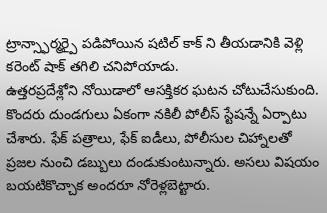ట్రాన్స్ఫార్మర్పై పడిపోయిన షటిల్ కాక్ ని తీయడానికి వెళ్లి కరెంట్ షాక్ తగిలి చనిపోయాడు.
ఉత్తరప్రదేశ్లోని నోయిడాలో ఆసక్తికర ఘటన చోటుచేసుకుంది. కొందరు దుండగులు ఏకంగా నకిలీ పోలీస్ స్టేషన్నే ఏర్పాటు చేశారు. ఫేక్ పత్రాలు, ఫేక్ ఐడీలు, పోలీసుల చిహ్నాలతో ప్రజల నుంచి డబ్బులు దండుకుంటున్నారు. అసలు విషయం బయటికొచ్చాక అందరూ నోరెళ్లబెట్టారు.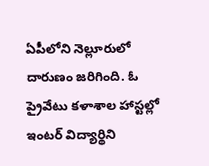ఏపీలోని నెల్లూరులో దారుణం జరిగింది. ఓ ప్రైవేటు కళాశాల హాస్టల్లో ఇంటర్ విద్యార్థిని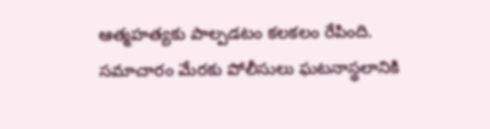ఆత్మహత్యకు పాల్పడటం కలకలం రేపింది. సమాచారం మేరకు పోలీసులు ఘటనాస్థలానికి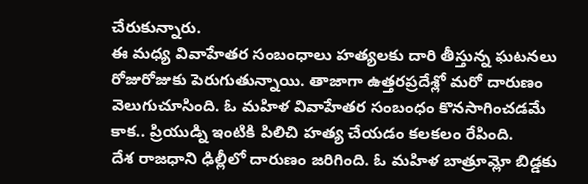చేరుకున్నారు.
ఈ మధ్య వివాహేతర సంబంధాలు హత్యలకు దారి తీస్తున్న ఘటనలు రోజురోజుకు పెరుగుతున్నాయి. తాజాగా ఉత్తరప్రదేశ్లో మరో దారుణం వెలుగుచూసింది. ఓ మహిళ వివాహేతర సంబంధం కొనసాగించడమే కాక.. ప్రియుడ్ని ఇంటికి పిలిచి హత్య చేయడం కలకలం రేపింది.
దేశ రాజధాని ఢిల్లీలో దారుణం జరిగింది. ఓ మహిళ బాత్రూమ్లో బిడ్డకు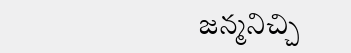జన్మనిచ్చి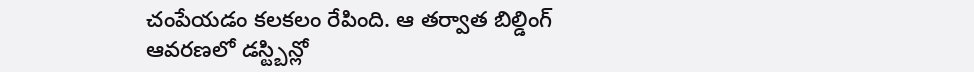చంపేయడం కలకలం రేపింది. ఆ తర్వాత బిల్డింగ్ ఆవరణలో డస్ట్బిన్లో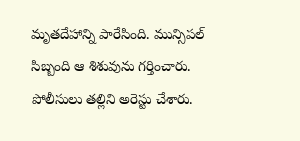మృతదేహాన్ని పారేసింది. మున్సిపల్ సిబ్బంది ఆ శిశువును గర్తించారు. పోలీసులు తల్లిని అరెస్టు చేశారు.